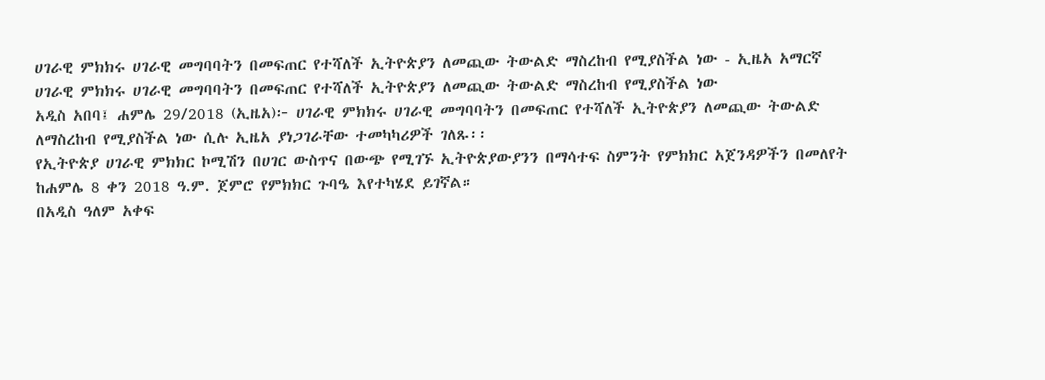ሀገራዊ ምክክሩ ሀገራዊ መግባባትን በመፍጠር የተሻለች ኢትዮጵያን ለመጪው ትውልድ ማስረከብ የሚያስችል ነው - ኢዜአ አማርኛ
ሀገራዊ ምክክሩ ሀገራዊ መግባባትን በመፍጠር የተሻለች ኢትዮጵያን ለመጪው ትውልድ ማስረከብ የሚያስችል ነው
አዲስ አበባ፤ ሐምሌ 29/2018 (ኢዜአ)፦ ሀገራዊ ምክክሩ ሀገራዊ መግባባትን በመፍጠር የተሻለች ኢትዮጵያን ለመጪው ትውልድ ለማስረከብ የሚያስችል ነው ሲሉ ኢዜአ ያነጋገራቸው ተመካካሪዎች ገለጹ፡፡
የኢትዮጵያ ሀገራዊ ምክክር ኮሚሽን በሀገር ውስጥና በውጭ የሚገኙ ኢትዮጵያውያንን በማሳተፍ ስምንት የምክክር አጀንዳዎችን በመለየት ከሐምሌ 8 ቀን 2018 ዓ.ም. ጀምሮ የምክክር ጉባዔ እየተካሄደ ይገኛል።
በአዲስ ዓለም አቀፍ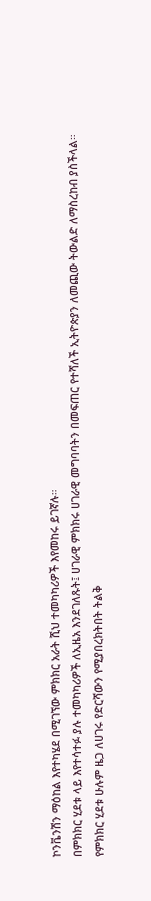ኮንቬንሽን ማዕከል እየተካሄደ በሚገኘው ምክክር አራት ሺህ ተመካካሪዎች እየመከሩ ይገኛሉ።
በምክክር ሂደቱ ላይ እየተሳተፉ ያሉ ተመካካሪዎች ለኢዜአ እንደገለጹት፤ ሀገራዊ ምክክሩ ሀገራዊ መግባባትን በመፍጠር የተሻለች ኢትዮጵያን ለመጪው ትውልድ ለማስረከብ ያስችላል።
የምክክር ሂደቱ ሁሉም ዜጋ ለሀገሩ የድርሻውን የሚያበረክትበት ትልቅ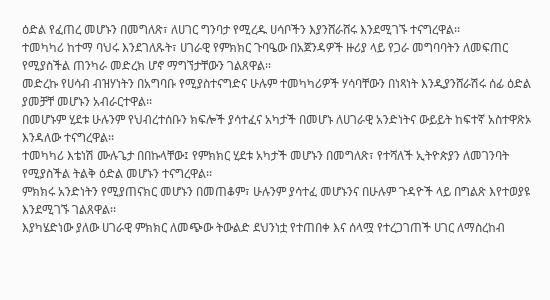ዕድል የፈጠረ መሆኑን በመግለጽ፣ ለሀገር ግንባታ የሚረዱ ሀሳቦችን እያንሸራሸሩ እንደሚገኙ ተናግረዋል፡፡
ተመካካሪ ከተማ ባህሩ እንደገለጹት፣ ሀገራዊ የምክክር ጉባዔው በአጀንዳዎች ዙሪያ ላይ የጋራ መግባባትን ለመፍጠር የሚያስችል ጠንካራ መድረክ ሆኖ ማግኘታቸውን ገልጸዋል፡፡
መድረኩ የሀሳብ ብዝሃነትን በአግባቡ የሚያስተናግድና ሁሉም ተመካካሪዎች ሃሳባቸውን በነጻነት እንዲያንሸራሽሩ ሰፊ ዕድል ያመቻቸ መሆኑን አብራርተዋል፡፡
በመሆኑም ሂደቱ ሁሉንም የህብረተሰቡን ክፍሎች ያሳተፈና አካታች በመሆኑ ለሀገራዊ አንድነትና ውይይት ከፍተኛ አስተዋጽኦ እንዳለው ተናግረዋል፡፡
ተመካካሪ እቴነሽ ሙሉጌታ በበኩላቸው፤ የምክክር ሂደቱ አካታች መሆኑን በመግለጽ፣ የተሻለች ኢትዮጵያን ለመገንባት የሚያስችል ትልቅ ዕድል መሆኑን ተናግረዋል፡፡
ምክክሩ አንድነትን የሚያጠናክር መሆኑን በመጠቆም፣ ሁሉንም ያሳተፈ መሆኑንና በሁሉም ጉዳዮች ላይ በግልጽ እየተወያዩ እንደሚገኙ ገልጸዋል፡፡
እያካሄድነው ያለው ሀገራዊ ምክክር ለመጭው ትውልድ ደህንነቷ የተጠበቀ እና ሰላሟ የተረጋገጠች ሀገር ለማስረከብ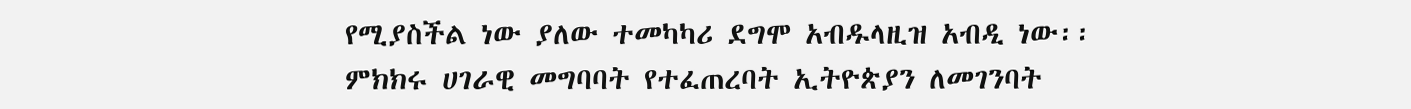የሚያስችል ነው ያለው ተመካካሪ ደግሞ አብዱላዚዝ አብዲ ነው፡፡
ምክክሩ ሀገራዊ መግባባት የተፈጠረባት ኢትዮጵያን ለመገንባት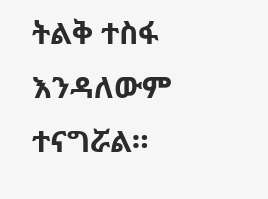ትልቅ ተስፋ እንዳለውም ተናግሯል።